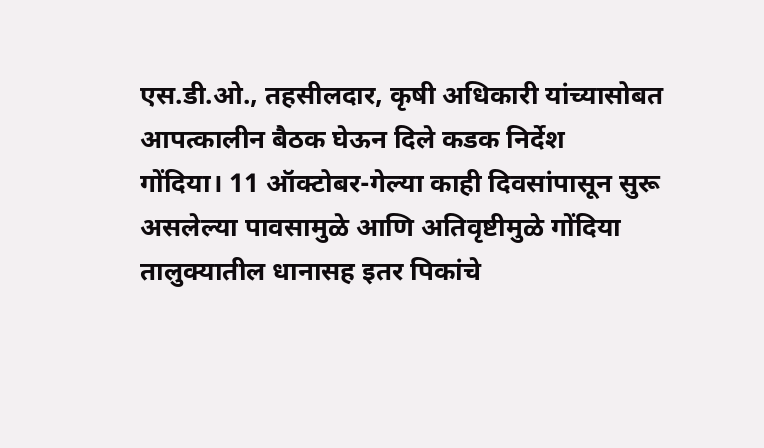एस.डी.ओ., तहसीलदार, कृषी अधिकारी यांच्यासोबत आपत्कालीन बैठक घेऊन दिले कडक निर्देश
गोंदिया। 11 ऑक्टोबर-गेल्या काही दिवसांपासून सुरू असलेल्या पावसामुळे आणि अतिवृष्टीमुळे गोंदिया तालुक्यातील धानासह इतर पिकांचे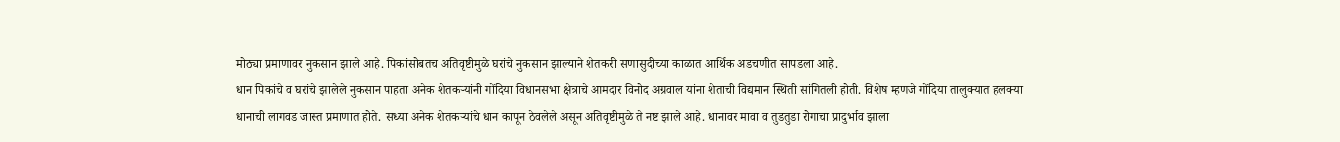मोठ्या प्रमाणावर नुकसान झाले आहे. पिकांसोबतच अतिवृष्टीमुळे घरांचे नुकसान झाल्याने शेतकरी सणासुदीच्या काळात आर्थिक अडचणीत सापडला आहे.
धान पिकांचे व घरांचे झालेले नुकसान पाहता अनेक शेतकऱ्यांनी गोंदिया विधानसभा क्षेत्राचे आमदार विनोद अग्रवाल यांना शेताची विद्यमान स्थिती सांगितली होती. विशेष म्हणजे गोंदिया तालुक्यात हलक्या धानाची लागवड जास्त प्रमाणात होते. सध्या अनेक शेतकऱ्यांचे धान कापून ठेवलेले असून अतिवृष्टीमुळे ते नष्ट झाले आहे. धानावर मावा व तुडतुडा रोगाचा प्रादुर्भाव झाला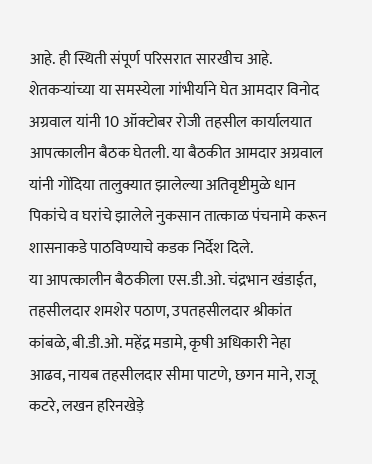आहे. ही स्थिती संपूर्ण परिसरात सारखीच आहे.
शेतकऱ्यांच्या या समस्येला गांभीर्याने घेत आमदार विनोद अग्रवाल यांनी 10 ऑक्टोबर रोजी तहसील कार्यालयात आपत्कालीन बैठक घेतली. या बैठकीत आमदार अग्रवाल यांनी गोंदिया तालुक्यात झालेल्या अतिवृष्टीमुळे धान पिकांचे व घरांचे झालेले नुकसान तात्काळ पंचनामे करून शासनाकडे पाठविण्याचे कडक निर्देश दिले.
या आपत्कालीन बैठकीला एस.डी.ओ. चंद्रभान खंडाईत, तहसीलदार शमशेर पठाण, उपतहसीलदार श्रीकांत कांबळे, बी.डी.ओ. महेंद्र मडामे, कृषी अधिकारी नेहा आढव, नायब तहसीलदार सीमा पाटणे, छगन माने, राजू कटरे, लखन हरिनखेड़े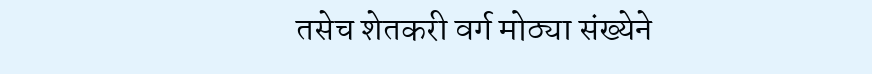तसेच शेतकरी वर्ग मोठ्या संख्येने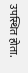उपस्थित होता.